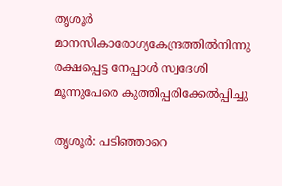തൃശൂര്‍ മാനസികാരോഗ്യകേന്ദ്രത്തില്‍നിന്നു രക്ഷപ്പെട്ട നേപ്പാള്‍ സ്വദേശി മൂന്നുപേരെ കുത്തിപ്പരിക്കേല്‍പ്പിച്ചു

തൃശൂര്‍: പടിഞ്ഞാറെ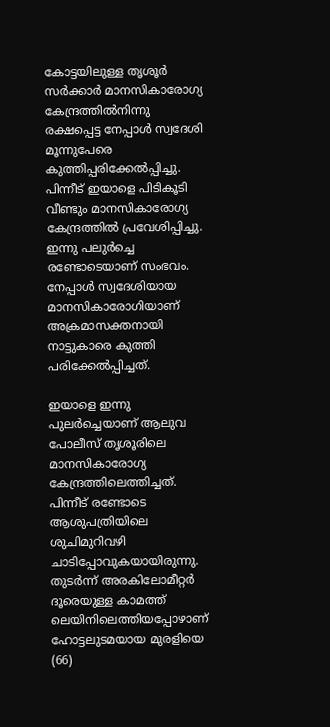കോട്ടയിലുള്ള തൃശൂർ സർക്കാർ മാനസികാരോഗ്യ കേന്ദ്രത്തില്‍നിന്നു രക്ഷപ്പെട്ട നേപ്പാള്‍ സ്വദേശി മൂന്നുപേരെ കുത്തിപ്പരിക്കേല്‍പ്പിച്ചു. പിന്നീട് ഇയാളെ പിടികൂടി വീണ്ടും മാനസികാരോഗ്യ കേന്ദ്രത്തിൽ പ്രവേശിപ്പിച്ചു. ഇന്നു പലുർച്ചെ രണ്ടോടെയാണ് സംഭവം. നേപ്പാള്‍ സ്വദേശിയായ മാനസികാരോഗിയാണ് അക്രമാസക്തനായി നാട്ടുകാരെ കുത്തി പരിക്കേൽപ്പിച്ചത്.

ഇയാളെ ഇന്നു പുലര്‍ച്ചെയാണ് ആലുവ പോലീസ് തൃശൂരിലെ മാനസികാരോഗ്യ കേന്ദ്രത്തിലെത്തിച്ചത്. പിന്നീട് രണ്ടോടെ ആശുപത്രിയിലെ ശുചിമുറിവഴി ചാടിപ്പോവുകയായിരുന്നു. തുടർന്ന് അരകിലോമീറ്റർ ദൂരെയുള്ള കാമത്ത് ലെയിനിലെത്തിയപ്പോഴാണ് ഹോട്ടലുടമയായ മുരളിയെ (66)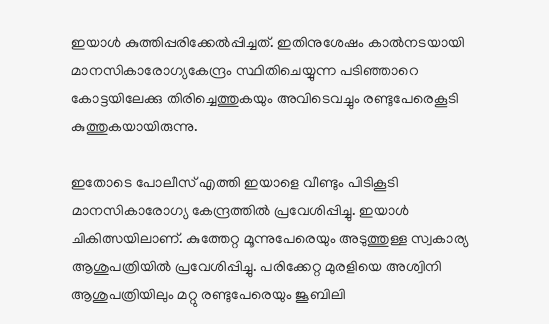ഇയാൾ കുത്തിപ്പരിക്കേല്‍പ്പിച്ചത്. ഇതിനുശേഷം കാല്‍നടയായി മാനസികാരോഗ്യകേന്ദ്രം സ്ഥിതിചെയ്യുന്ന പടിഞ്ഞാറെ കോട്ടയിലേക്കു തിരിച്ചെത്തുകയും അവിടെവച്ചും രണ്ടുപേരെകൂടി കുത്തുകയായിരുന്നു.

ഇതോടെ പോലീസ് എത്തി ഇയാളെ വീണ്ടും പിടികൂടി മാനസികാരോഗ്യ കേന്ദ്രത്തിൽ പ്രവേശിപ്പിച്ചു. ഇയാൾ ചികിത്സയിലാണ്. കുത്തേറ്റ മൂന്നുപേരെയും അടുത്തുള്ള സ്വകാര്യ ആശുപത്രിയില്‍ പ്രവേശിപ്പിച്ചു. പരിക്കേറ്റ മുരളിയെ അശ്വിനി ആശുപത്രിയിലും മറ്റു രണ്ടുപേരെയും ജൂബിലി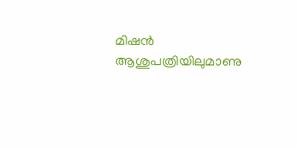മിഷൻ ആശുപത്രിയിലുമാണു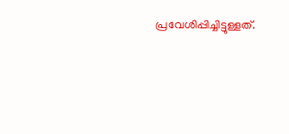പ്രവേശിപ്പിച്ചിട്ടുള്ളത്.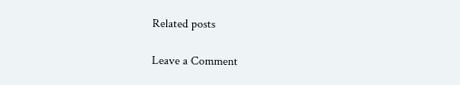Related posts

Leave a Comment